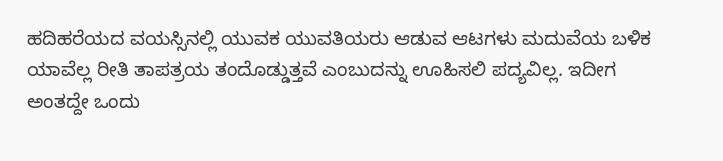ಹದಿಹರೆಯದ ವಯಸ್ಸಿನಲ್ಲಿ ಯುವಕ ಯುವತಿಯರು ಆಡುವ ಆಟಗಳು ಮದುವೆಯ ಬಳಿಕ ಯಾವೆಲ್ಲ ರೀತಿ ತಾಪತ್ರಯ ತಂದೊಡ್ಡುತ್ತವೆ ಎಂಬುದನ್ನು ಊಹಿಸಲಿ ಪದ್ಯವಿಲ್ಲ. ಇದೀಗ ಅಂತದ್ದೇ ಒಂದು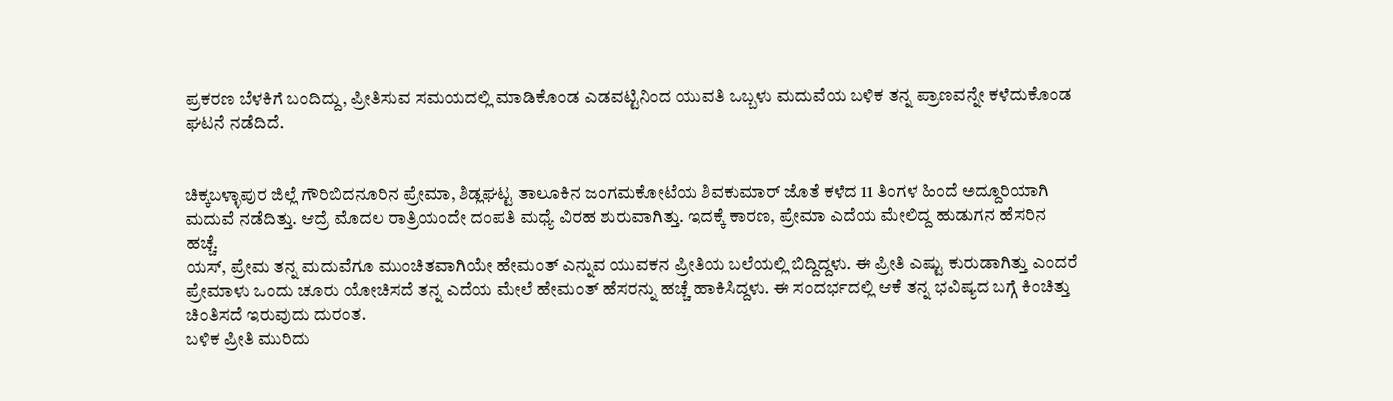ಪ್ರಕರಣ ಬೆಳಕಿಗೆ ಬಂದಿದ್ದು, ಪ್ರೀತಿಸುವ ಸಮಯದಲ್ಲಿ ಮಾಡಿಕೊಂಡ ಎಡವಟ್ಟಿನಿಂದ ಯುವತಿ ಒಬ್ಬಳು ಮದುವೆಯ ಬಳಿಕ ತನ್ನ ಪ್ರಾಣವನ್ನೇ ಕಳೆದುಕೊಂಡ ಘಟನೆ ನಡೆದಿದೆ.


ಚಿಕ್ಕಬಳ್ಳಾಪುರ ಜಿಲ್ಲೆ ಗೌರಿಬಿದನೂರಿನ ಪ್ರೇಮಾ, ಶಿಡ್ಲಘಟ್ಟ ತಾಲೂಕಿನ ಜಂಗಮಕೋಟೆಯ ಶಿವಕುಮಾರ್ ಜೊತೆ ಕಳೆದ 11 ತಿಂಗಳ ಹಿಂದೆ ಅದ್ದೂರಿಯಾಗಿ ಮದುವೆ ನಡೆದಿತ್ತು. ಆದ್ರೆ ಮೊದಲ ರಾತ್ರಿಯಂದೇ ದಂಪತಿ ಮಧ್ಯೆ ವಿರಹ ಶುರುವಾಗಿತ್ತು. ಇದಕ್ಕೆ ಕಾರಣ, ಪ್ರೇಮಾ ಎದೆಯ ಮೇಲಿದ್ದ ಹುಡುಗನ ಹೆಸರಿನ ಹಚ್ಚೆ.
ಯಸ್, ಪ್ರೇಮ ತನ್ನ ಮದುವೆಗೂ ಮುಂಚಿತವಾಗಿಯೇ ಹೇಮಂತ್ ಎನ್ನುವ ಯುವಕನ ಪ್ರೀತಿಯ ಬಲೆಯಲ್ಲಿ ಬಿದ್ದಿದ್ದಳು. ಈ ಪ್ರೀತಿ ಎಷ್ಟು ಕುರುಡಾಗಿತ್ತು ಎಂದರೆ ಪ್ರೇಮಾಳು ಒಂದು ಚೂರು ಯೋಚಿಸದೆ ತನ್ನ ಎದೆಯ ಮೇಲೆ ಹೇಮಂತ್ ಹೆಸರನ್ನು ಹಚ್ಚೆ ಹಾಕಿಸಿದ್ದಳು. ಈ ಸಂದರ್ಭದಲ್ಲಿ ಆಕೆ ತನ್ನ ಭವಿಷ್ಯದ ಬಗ್ಗೆ ಕಿಂಚಿತ್ತು ಚಿಂತಿಸದೆ ಇರುವುದು ದುರಂತ.
ಬಳಿಕ ಪ್ರೀತಿ ಮುರಿದು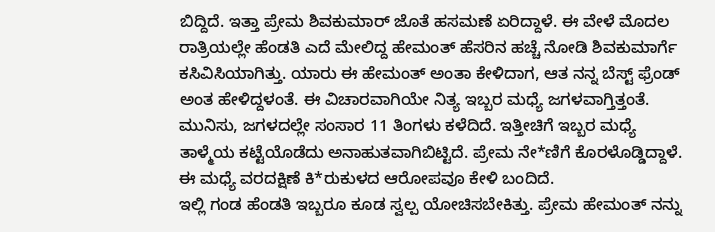ಬಿದ್ದಿದೆ. ಇತ್ತಾ ಪ್ರೇಮ ಶಿವಕುಮಾರ್ ಜೊತೆ ಹಸಮಣೆ ಏರಿದ್ದಾಳೆ. ಈ ವೇಳೆ ಮೊದಲ ರಾತ್ರಿಯಲ್ಲೇ ಹೆಂಡತಿ ಎದೆ ಮೇಲಿದ್ದ ಹೇಮಂತ್ ಹೆಸರಿನ ಹಚ್ಚೆ ನೋಡಿ ಶಿವಕುಮಾರ್ಗೆ ಕಸಿವಿಸಿಯಾಗಿತ್ತು. ಯಾರು ಈ ಹೇಮಂತ್ ಅಂತಾ ಕೇಳಿದಾಗ, ಆತ ನನ್ನ ಬೆಸ್ಟ್ ಫ್ರೆಂಡ್ ಅಂತ ಹೇಳಿದ್ದಳಂತೆ. ಈ ವಿಚಾರವಾಗಿಯೇ ನಿತ್ಯ ಇಬ್ಬರ ಮಧ್ಯೆ ಜಗಳವಾಗ್ತಿತ್ತಂತೆ.
ಮುನಿಸು, ಜಗಳದಲ್ಲೇ ಸಂಸಾರ 11 ತಿಂಗಳು ಕಳೆದಿದೆ. ಇತ್ತೀಚಿಗೆ ಇಬ್ಬರ ಮಧ್ಯೆ ತಾಳ್ಮೆಯ ಕಟ್ಟೆಯೊಡೆದು ಅನಾಹುತವಾಗಿಬಿಟ್ಟಿದೆ. ಪ್ರೇಮ ನೇ*ಣಿಗೆ ಕೊರಳೊಡ್ಡಿದ್ದಾಳೆ. ಈ ಮಧ್ಯೆ ವರದಕ್ಷಿಣೆ ಕಿ*ರುಕುಳದ ಆರೋಪವೂ ಕೇಳಿ ಬಂದಿದೆ.
ಇಲ್ಲಿ ಗಂಡ ಹೆಂಡತಿ ಇಬ್ಬರೂ ಕೂಡ ಸ್ವಲ್ಪ ಯೋಚಿಸಬೇಕಿತ್ತು. ಪ್ರೇಮ ಹೇಮಂತ್ ನನ್ನು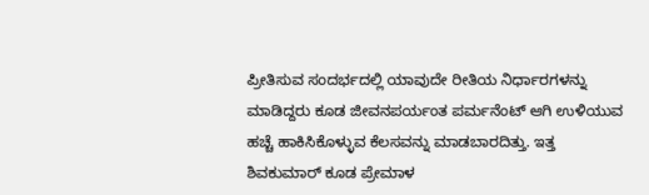ಪ್ರೀತಿಸುವ ಸಂದರ್ಭದಲ್ಲಿ ಯಾವುದೇ ರೀತಿಯ ನಿರ್ಧಾರಗಳನ್ನು ಮಾಡಿದ್ದರು ಕೂಡ ಜೀವನಪರ್ಯಂತ ಪರ್ಮನೆಂಟ್ ಆಗಿ ಉಳಿಯುವ ಹಚ್ಚೆ ಹಾಕಿಸಿಕೊಳ್ಳುವ ಕೆಲಸವನ್ನು ಮಾಡಬಾರದಿತ್ತು. ಇತ್ತ ಶಿವಕುಮಾರ್ ಕೂಡ ಪ್ರೇಮಾಳ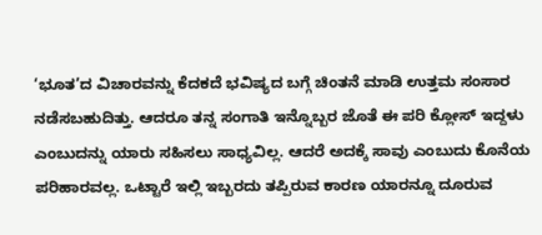‘ಭೂತ’ದ ವಿಚಾರವನ್ನು ಕೆದಕದೆ ಭವಿಷ್ಯದ ಬಗ್ಗೆ ಚಿಂತನೆ ಮಾಡಿ ಉತ್ತಮ ಸಂಸಾರ ನಡೆಸಬಹುದಿತ್ತು. ಆದರೂ ತನ್ನ ಸಂಗಾತಿ ಇನ್ನೊಬ್ಬರ ಜೊತೆ ಈ ಪರಿ ಕ್ಲೋಸ್ ಇದ್ದಳು ಎಂಬುದನ್ನು ಯಾರು ಸಹಿಸಲು ಸಾಧ್ಯವಿಲ್ಲ. ಆದರೆ ಅದಕ್ಕೆ ಸಾವು ಎಂಬುದು ಕೊನೆಯ ಪರಿಹಾರವಲ್ಲ. ಒಟ್ಟಾರೆ ಇಲ್ಲಿ ಇಬ್ಬರದು ತಪ್ಪಿರುವ ಕಾರಣ ಯಾರನ್ನೂ ದೂರುವ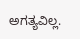ಅಗತ್ಯವಿಲ್ಲ.